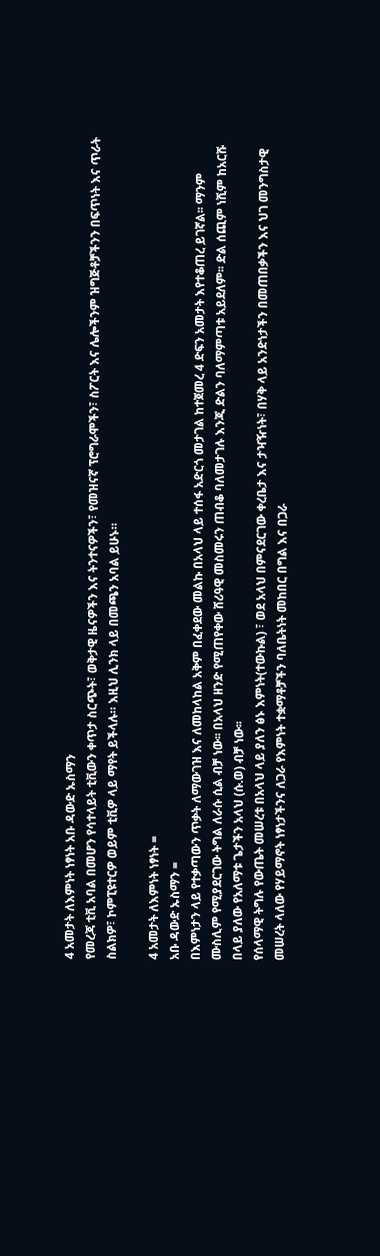4 አመታት ለእምነት ነፃነት አቡ ዳውድ ኡስማን
የመረጃ ቲቪ አባል በመሆን የሳተላይት ቲቪውን ቀጥታ ስርጭት፣ ወቅታዊ ዜናዎችን እና ትንተናዎችን፣ የመዝናኛ ፕሮግራሞችን፣ ስፖርት እና ሌሎችንም ዝግጅቶቻችንን በፍጥነት እና ጥራት ስልክዎ፣ ኮምፒዩተርዎ ወይም ቲቪዎ ላይ ማየት ይችላሉ። እዚህ ሊንክ ላይ በመጫን አባል ይሁኑ።

4 አመታት ለእምነት ነፃነት =
አቡ ዳውድ ኡስማን =
በእምነታን ላይ የተቃጣውን ጥቃት ለማውገዝ እና ለመከላከል አቅም በፈቀደው መልኩ በአላህ ላይ ተሰፋ አድርጎ መታገል ከተጀመረ 4 ድፍን አመታት እየተቆጠረ ይገኛል፡፡ ማንም ሙስሊም የሚያደርገው ትግል ለራሱ ሲል ብቻ ነው፡፡ በአላህ ዘንድ የሚጠየቀው ሸሪዓዊ መስመሩን ጠብቆ ባለመታገሉ እንጂ ድልን ባለማምጣቱ አይደለም፡፡ ድል ሰጪም ነሺም ከአርሹ በላይ ያለው የአለማቱ ጌታችን አላህ (ሱ.ወ) ብቻ ነው፡፡
የሰላማዊ ትግሉ የውጤት መሠረቱ በአላህ ላይ ያለን ፅኑ እምነት(ተውኩል) ፣ ወደ አላህ በምናደርገው ቀረቤታ እና ታዣዥነት፣ በሃቅ ላይ አንድነታችን በመጠበቃችን እና ህገ መንግስታዊ መሠረት ላለው የሃይማኖት ነፃነታችንና ለጋራ የእምነት ተቋማቶቻችን ባለቤትነት መከበር በግል እና በጋራ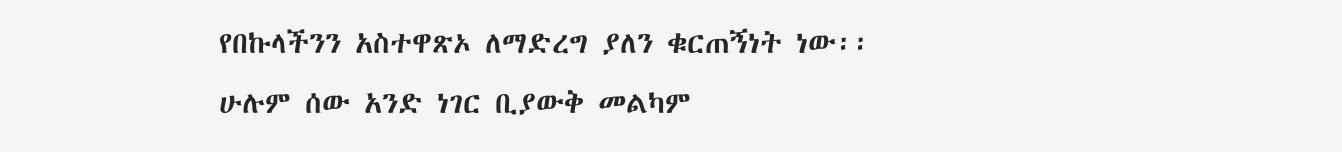የበኩላችንን አስተዋጽኦ ለማድረግ ያለን ቁርጠኝነት ነው፡፡
ሁሉም ሰው አንድ ነገር ቢያውቅ መልካም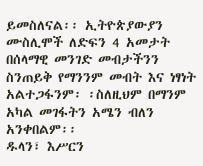ይመስለናል፡፡ ኢትዮጵያውያን ሙስሊሞች ለድፍን 4 አመታት በሰላማዊ መንገድ መብታችንን ስንጠይቅ የማንንም መብት እና ነፃነት አልተጋፋንም፡ ፡ስለዚህም በማንም አካል መገፋትን አሜን ብለን አንቀበልም፡፡
ዱላን፣ እሥርን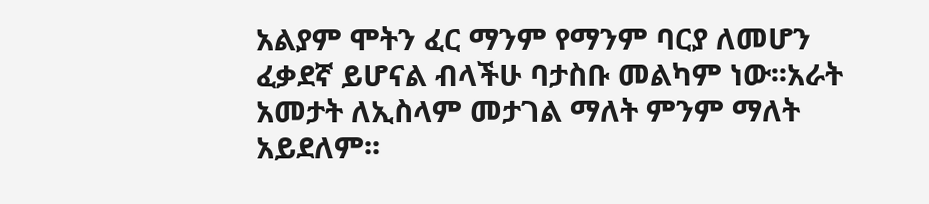አልያም ሞትን ፈር ማንም የማንም ባርያ ለመሆን ፈቃደኛ ይሆናል ብላችሁ ባታስቡ መልካም ነው፡፡አራት አመታት ለኢስላም መታገል ማለት ምንም ማለት አይደለም፡፡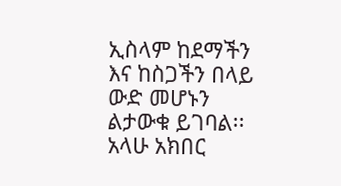ኢስላም ከደማችን እና ከስጋችን በላይ ውድ መሆኑን ልታውቁ ይገባል፡፡
አላሁ አክበር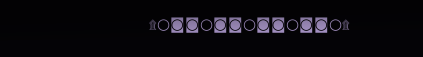۩○◙◙○◙◙○◙◙○◙◙○۩